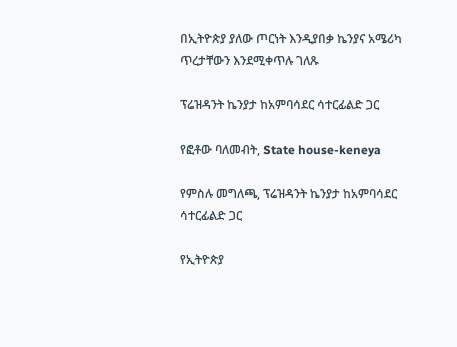በኢትዮጵያ ያለው ጦርነት እንዲያበቃ ኬንያና አሜሪካ ጥረታቸውን እንደሚቀጥሉ ገለጹ

ፕሬዝዳንት ኬንያታ ከአምባሳደር ሳተርፊልድ ጋር

የፎቶው ባለመብት, State house-keneya

የምስሉ መግለጫ, ፕሬዝዳንት ኬንያታ ከአምባሳደር ሳተርፊልድ ጋር

የኢትዮጵያ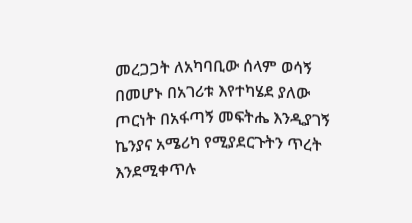መረጋጋት ለአካባቢው ሰላም ወሳኝ በመሆኑ በአገሪቱ እየተካሄደ ያለው ጦርነት በአፋጣኝ መፍትሔ እንዲያገኝ ኬንያና አሜሪካ የሚያደርጉትን ጥረት እንደሚቀጥሉ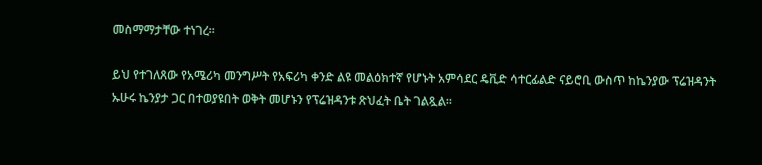መስማማታቸው ተነገረ።

ይህ የተገለጸው የአሜሪካ መንግሥት የአፍሪካ ቀንድ ልዩ መልዕክተኛ የሆኑት አምሳደር ዴቪድ ሳተርፊልድ ናይሮቢ ውስጥ ከኬንያው ፕሬዝዳንት ኡሁሩ ኬንያታ ጋር በተወያዩበት ወቅት መሆኑን የፕሬዝዳንቱ ጽህፈት ቤት ገልጿል።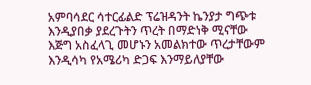አምባሳደር ሳተርፊልድ ፕሬዝዳንት ኬንያታ ግጭቱ እንዲያበቃ ያደረጉትን ጥረት በማድነቅ ሚናቸው እጅግ አስፈላጊ መሆኑን አመልክተው ጥረታቸውም እንዲሳካ የአሜሪካ ድጋፍ እንማይለያቸው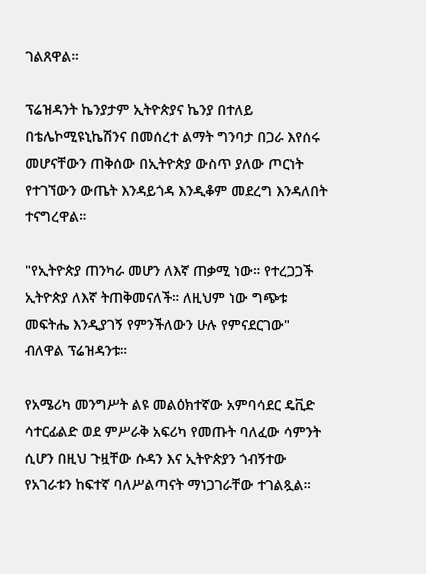ገልጸዋል።

ፕሬዝዳንት ኬንያታም ኢትዮጵያና ኬንያ በተለይ በቴሌኮሚዩኒኬሽንና በመሰረተ ልማት ግንባታ በጋራ እየሰሩ መሆናቸውን ጠቅሰው በኢትዮጵያ ውስጥ ያለው ጦርነት የተገኘውን ውጤት እንዳይጎዳ እንዲቆም መደረግ እንዳለበት ተናግረዋል።

"የኢትዮጵያ ጠንካራ መሆን ለእኛ ጠቃሚ ነው። የተረጋጋች ኢትዮጵያ ለእኛ ትጠቅመናለች። ለዚህም ነው ግጭቱ መፍትሔ እንዲያገኝ የምንችለውን ሁሉ የምናደርገው" ብለዋል ፕሬዝዳንቱ።

የአሜሪካ መንግሥት ልዩ መልዕክተኛው አምባሳደር ዴቪድ ሳተርፊልድ ወደ ምሥራቅ አፍሪካ የመጡት ባለፈው ሳምንት ሲሆን በዚህ ጉዟቸው ሱዳን እና ኢትዮጵያን ጎብኝተው የአገራቱን ከፍተኛ ባለሥልጣናት ማነጋገራቸው ተገልጿል።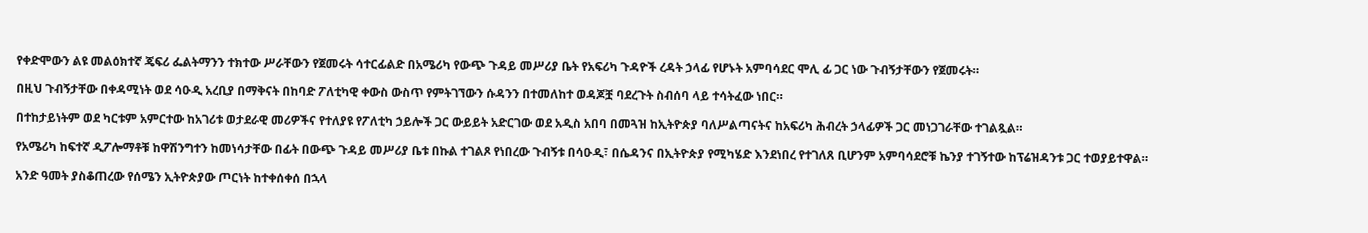የቀድሞውን ልዩ መልዕክተኛ ጄፍሪ ፌልትማንን ተክተው ሥራቸውን የጀመሩት ሳተርፊልድ በአሜሪካ የውጭ ጉዳይ መሥሪያ ቤት የአፍሪካ ጉዳዮች ረዳት ኃላፊ የሆኑት አምባሳደር ሞሊ ፊ ጋር ነው ጉብኝታቸውን የጀመሩት።

በዚህ ጉብኝታቸው በቀዳሚነት ወደ ሳዑዲ አረቢያ በማቅናት በከባድ ፖለቲካዊ ቀውስ ውስጥ የምትገኘውን ሱዳንን በተመለከተ ወዳጆቿ ባደረጉት ስብሰባ ላይ ተሳትፈው ነበር።

በተከታይነትም ወደ ካርቱም አምርተው ከአገሪቱ ወታደራዊ መሪዎችና የተለያዩ የፖለቲካ ኃይሎች ጋር ውይይት አድርገው ወደ አዲስ አበባ በመጓዝ ከኢትዮጵያ ባለሥልጣናትና ከአፍሪካ ሕብረት ኃላፊዎች ጋር መነጋገራቸው ተገልጿል።

የአሜሪካ ከፍተኛ ዲፖሎማቶቹ ከዋሽንግተን ከመነሳታቸው በፊት በውጭ ጉዳይ መሥሪያ ቤቱ በኩል ተገልጾ የነበረው ጉብኝቱ በሳዑዲ፣ በሴዳንና በኢትዮጵያ የሚካሄድ እንደነበረ የተገለጸ ቢሆንም አምባሳደሮቹ ኬንያ ተገኝተው ከፕሬዝዳንቱ ጋር ተወያይተዋል።

አንድ ዓመት ያስቆጠረው የሰሜን ኢትዮጵያው ጦርነት ከተቀሰቀሰ በኋላ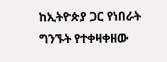ከኢትዮጵያ ጋር የነበራት ግንኙት የተቀዛቀዘው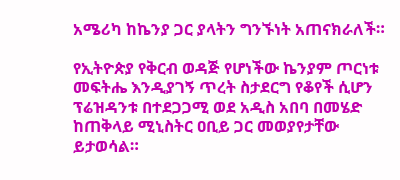አሜሪካ ከኬንያ ጋር ያላትን ግንኙነት አጠናክራለች።

የኢትዮጵያ የቅርብ ወዳጅ የሆነችው ኬንያም ጦርነቱ መፍትሔ እንዲያገኝ ጥረት ስታደርግ የቆየች ሲሆን ፕሬዝዳንቱ በተደጋጋሚ ወደ አዲስ አበባ በመሄድ ከጠቅላይ ሚኒስትር ዐቢይ ጋር መወያየታቸው ይታወሳል።